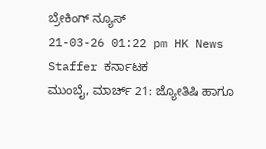ಬ್ರೇಕಿಂಗ್ ನ್ಯೂಸ್
21-03-26 01:22 pm HK News Staffer ಕರ್ನಾಟಕ
ಮುಂಬೈ, ಮಾರ್ಚ್ 21: ಜ್ಯೋತಿಷಿ ಹಾಗೂ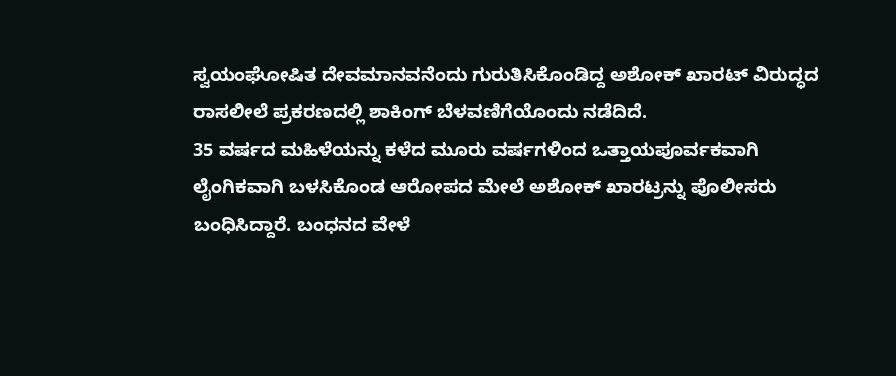ಸ್ವಯಂಘೋಷಿತ ದೇವಮಾನವನೆಂದು ಗುರುತಿಸಿಕೊಂಡಿದ್ದ ಅಶೋಕ್ ಖಾರಟ್ ವಿರುದ್ಧದ ರಾಸಲೀಲೆ ಪ್ರಕರಣದಲ್ಲಿ ಶಾಕಿಂಗ್ ಬೆಳವಣಿಗೆಯೊಂದು ನಡೆದಿದೆ.
35 ವರ್ಷದ ಮಹಿಳೆಯನ್ನು ಕಳೆದ ಮೂರು ವರ್ಷಗಳಿಂದ ಒತ್ತಾಯಪೂರ್ವಕವಾಗಿ ಲೈಂಗಿಕವಾಗಿ ಬಳಸಿಕೊಂಡ ಆರೋಪದ ಮೇಲೆ ಅಶೋಕ್ ಖಾರಟ್ರನ್ನು ಪೊಲೀಸರು ಬಂಧಿಸಿದ್ದಾರೆ. ಬಂಧನದ ವೇಳೆ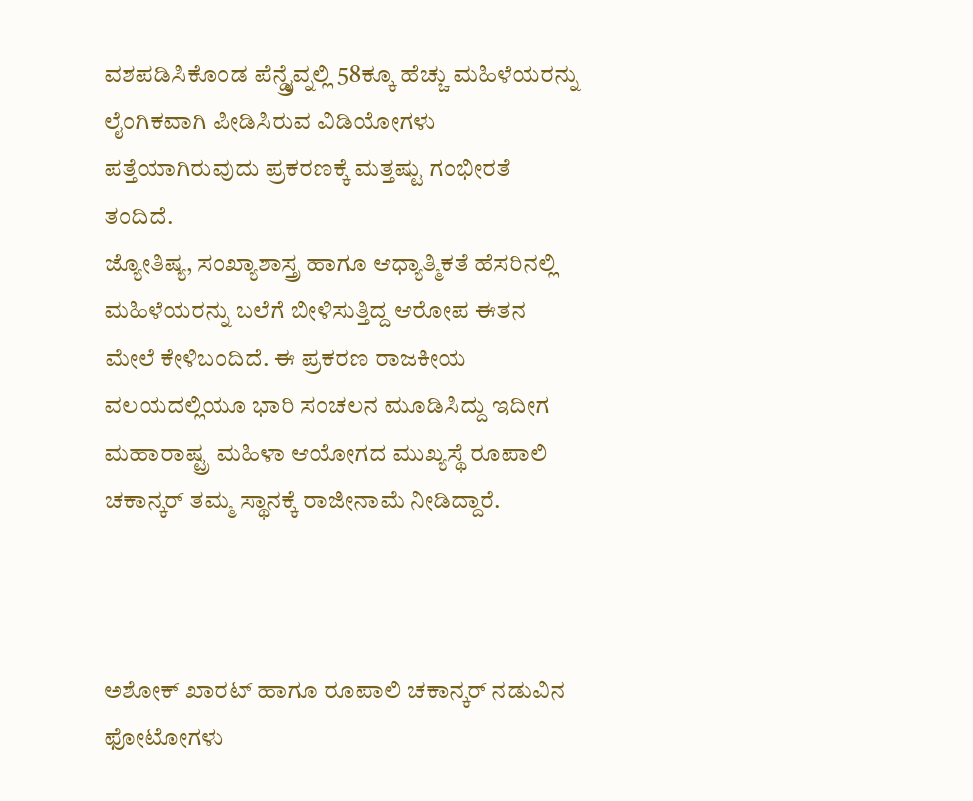ವಶಪಡಿಸಿಕೊಂಡ ಪೆನ್ಡ್ರೈವ್ನಲ್ಲಿ 58ಕ್ಕೂ ಹೆಚ್ಚು ಮಹಿಳೆಯರನ್ನು ಲೈಂಗಿಕವಾಗಿ ಪೀಡಿಸಿರುವ ವಿಡಿಯೋಗಳು ಪತ್ತೆಯಾಗಿರುವುದು ಪ್ರಕರಣಕ್ಕೆ ಮತ್ತಷ್ಟು ಗಂಭೀರತೆ ತಂದಿದೆ.
ಜ್ಯೋತಿಷ್ಯ, ಸಂಖ್ಯಾಶಾಸ್ತ್ರ ಹಾಗೂ ಆಧ್ಯಾತ್ಮಿಕತೆ ಹೆಸರಿನಲ್ಲಿ ಮಹಿಳೆಯರನ್ನು ಬಲೆಗೆ ಬೀಳಿಸುತ್ತಿದ್ದ ಆರೋಪ ಈತನ ಮೇಲೆ ಕೇಳಿಬಂದಿದೆ. ಈ ಪ್ರಕರಣ ರಾಜಕೀಯ ವಲಯದಲ್ಲಿಯೂ ಭಾರಿ ಸಂಚಲನ ಮೂಡಿಸಿದ್ದು ಇದೀಗ ಮಹಾರಾಷ್ಟ್ರ ಮಹಿಳಾ ಆಯೋಗದ ಮುಖ್ಯಸ್ಥೆ ರೂಪಾಲಿ ಚಕಾನ್ಕರ್ ತಮ್ಮ ಸ್ಥಾನಕ್ಕೆ ರಾಜೀನಾಮೆ ನೀಡಿದ್ದಾರೆ.



ಅಶೋಕ್ ಖಾರಟ್ ಹಾಗೂ ರೂಪಾಲಿ ಚಕಾನ್ಕರ್ ನಡುವಿನ ಫೋಟೋಗಳು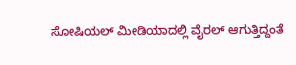ಸೋಷಿಯಲ್ ಮೀಡಿಯಾದಲ್ಲಿ ವೈರಲ್ ಆಗುತ್ತಿದ್ದಂತೆ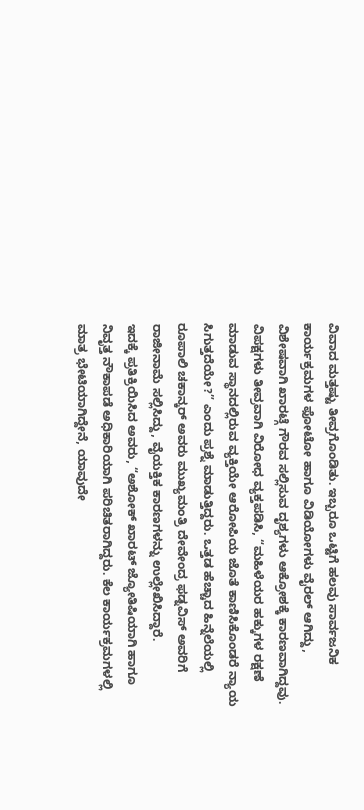ವಿವಾದ ಮತ್ತಷ್ಟು ತೀವ್ರಗೊಂಡಿತು. ಇಬ್ಬರೂ ಒಟ್ಟಿಗೆ ಹಲವು ಸಾರ್ವಜನಿಕ ಕಾರ್ಯಕ್ರಮಗಳ ಫೋಟೋ ಹಾಗೂ ವಿಡಿಯೋಗಳು ವೈರಲ್ ಆಗಿದ್ದು, ವಿಶೇಷವಾಗಿ ಖಾರಟ್ಗೆ ಗೌರವ ಸಲ್ಲಿಸುವ ದೃಶ್ಯಗಳು ಆಕ್ರೋಶಕ್ಕೆ ಕಾರಣವಾಗಿದ್ದವು.
ವಿಪಕ್ಷಗಳು ತೀವ್ರವಾಗಿ ವಿರೋಧ ವ್ಯಕ್ತಪಡಿಸಿ, “ಮಹಿಳೆಯರ ಹಕ್ಕುಗಳ ರಕ್ಷಣೆ ಮಾಡುವ ಸ್ಥಾನದಲ್ಲಿರುವ ವ್ಯಕ್ತಿಯೇ ಆರೋಪಿಯ ಜೊತೆ ಕಾಣಿಸಿಕೊಂಡರೆ ನ್ಯಾಯ ಸಿಗುತ್ತದೆಯೇ?” ಎಂದು ಪ್ರಶ್ನೆ ಮಾಡುತ್ತಿದ್ದರು. ಒತ್ತಡ ಹೆಚ್ಚಾದ ಹಿನ್ನೆಲೆಯಲ್ಲಿ ರೂಪಾಲಿ ಚಕಾನ್ಕರ್ ಅವರು ಮುಖ್ಯಮಂತ್ರಿ ದೇವೇಂದ್ರ ಫಡ್ನವಿಸ್ ಅವರಿಗೆ ರಾಜೀನಾಮೆ ಸಲ್ಲಿಸಿದ್ದು, ವೈಯಕ್ತಿಕ ಕಾರಣಗಳನ್ನು ಉಲ್ಲೇಖಿಸಿದ್ದಾರೆ.
ಇದಕ್ಕೆ ಪ್ರತಿಕ್ರಿಯಿಸಿದ ಅವರು, “ಅಶೋಕ್ ಖಾರಟ್ ಜ್ಯೋತಿಷಿಯಾಗಿ ಹಾಗೂ ನಿವೃತ್ತ ನೌಕಾಪಡೆ ಅಧಿಕಾರಿಯಾಗಿ ಪರಿಚಿತರಾಗಿದ್ದರು. ಕೆಲ ಕಾರ್ಯಕ್ರಮಗಳಲ್ಲಿ ಮಾತ್ರ ಭೇಟಿಯಾಗಿದ್ದೇನೆ, ಯಾವುದೇ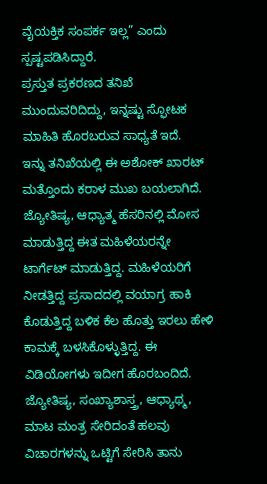ವೈಯಕ್ತಿಕ ಸಂಪರ್ಕ ಇಲ್ಲ” ಎಂದು ಸ್ಪಷ್ಟಪಡಿಸಿದ್ದಾರೆ.
ಪ್ರಸ್ತುತ ಪ್ರಕರಣದ ತನಿಖೆ ಮುಂದುವರಿದಿದ್ದು, ಇನ್ನಷ್ಟು ಸ್ಫೋಟಕ ಮಾಹಿತಿ ಹೊರಬರುವ ಸಾಧ್ಯತೆ ಇದೆ.
ಇನ್ನು ತನಿಖೆಯಲ್ಲಿ ಈ ಅಶೋಕ್ ಖಾರಟ್ ಮತ್ತೊಂದು ಕರಾಳ ಮುಖ ಬಯಲಾಗಿದೆ. ಜ್ಯೋತಿಷ್ಯ, ಆಧ್ಯಾತ್ಮ ಹೆಸರಿನಲ್ಲಿ ಮೋಸ ಮಾಡುತ್ತಿದ್ದ ಈತ ಮಹಿಳೆಯರನ್ನೇ ಟಾರ್ಗೆಟ್ ಮಾಡುತ್ತಿದ್ದ. ಮಹಿಳೆಯರಿಗೆ ನೀಡತ್ತಿದ್ದ ಪ್ರಸಾದದಲ್ಲಿ ವಯಾಗ್ರ ಹಾಕಿ ಕೊಡುತ್ತಿದ್ದ ಬಳಿಕ ಕೆಲ ಹೊತ್ತು ಇರಲು ಹೇಳಿ ಕಾಮಕ್ಕೆ ಬಳಸಿಕೊಳ್ಳುತ್ತಿದ್ದ. ಈ ವಿಡಿಯೋಗಳು ಇದೀಗ ಹೊರಬಂದಿದೆ.
ಜ್ಯೋತಿಷ್ಯ, ಸಂಖ್ಯಾಶಾಸ್ತ್ರ, ಆಧ್ಯಾಥ್ಮ, ಮಾಟ ಮಂತ್ರ ಸೇರಿದಂತೆ ಹಲವು ವಿಚಾರಗಳನ್ನು ಒಟ್ಟಿಗೆ ಸೇರಿಸಿ ತಾನು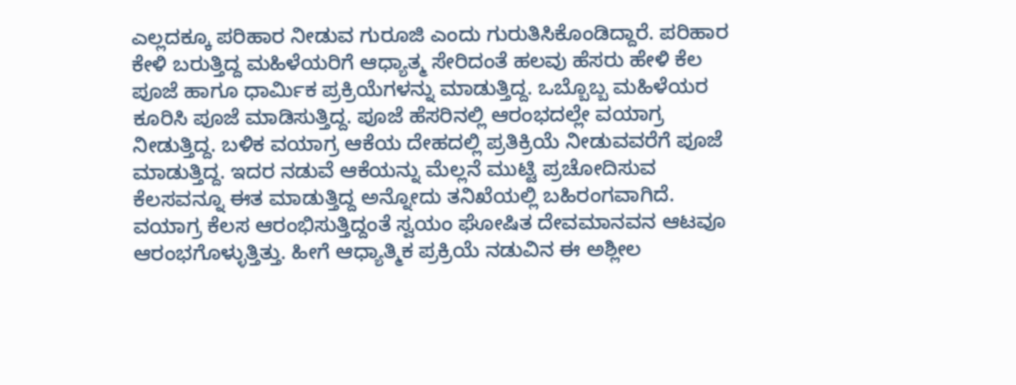ಎಲ್ಲದಕ್ಕೂ ಪರಿಹಾರ ನೀಡುವ ಗುರೂಜಿ ಎಂದು ಗುರುತಿಸಿಕೊಂಡಿದ್ದಾರೆ. ಪರಿಹಾರ ಕೇಳಿ ಬರುತ್ತಿದ್ದ ಮಹಿಳೆಯರಿಗೆ ಆಧ್ಯಾತ್ಮ ಸೇರಿದಂತೆ ಹಲವು ಹೆಸರು ಹೇಳಿ ಕೆಲ ಪೂಜೆ ಹಾಗೂ ಧಾರ್ಮಿಕ ಪ್ರಕ್ರಿಯೆಗಳನ್ನು ಮಾಡುತ್ತಿದ್ದ. ಒಬ್ಬೊಬ್ಬ ಮಹಿಳೆಯರ ಕೂರಿಸಿ ಪೂಜೆ ಮಾಡಿಸುತ್ತಿದ್ದ. ಪೂಜೆ ಹೆಸರಿನಲ್ಲಿ ಆರಂಭದಲ್ಲೇ ವಯಾಗ್ರ ನೀಡುತ್ತಿದ್ದ. ಬಳಿಕ ವಯಾಗ್ರ ಆಕೆಯ ದೇಹದಲ್ಲಿ ಪ್ರತಿಕ್ರಿಯೆ ನೀಡುವವರೆಗೆ ಪೂಜೆ ಮಾಡುತ್ತಿದ್ದ. ಇದರ ನಡುವೆ ಆಕೆಯನ್ನು ಮೆಲ್ಲನೆ ಮುಟ್ಟಿ ಪ್ರಚೋದಿಸುವ ಕೆಲಸವನ್ನೂ ಈತ ಮಾಡುತ್ತಿದ್ದ ಅನ್ನೋದು ತನಿಖೆಯಲ್ಲಿ ಬಹಿರಂಗವಾಗಿದೆ.
ವಯಾಗ್ರ ಕೆಲಸ ಆರಂಭಿಸುತ್ತಿದ್ದಂತೆ ಸ್ವಯಂ ಘೋಷಿತ ದೇವಮಾನವನ ಆಟವೂ ಆರಂಭಗೊಳ್ಳುತ್ತಿತ್ತು. ಹೀಗೆ ಆಧ್ಯಾತ್ಮಿಕ ಪ್ರಕ್ರಿಯೆ ನಡುವಿನ ಈ ಅಶ್ಲೀಲ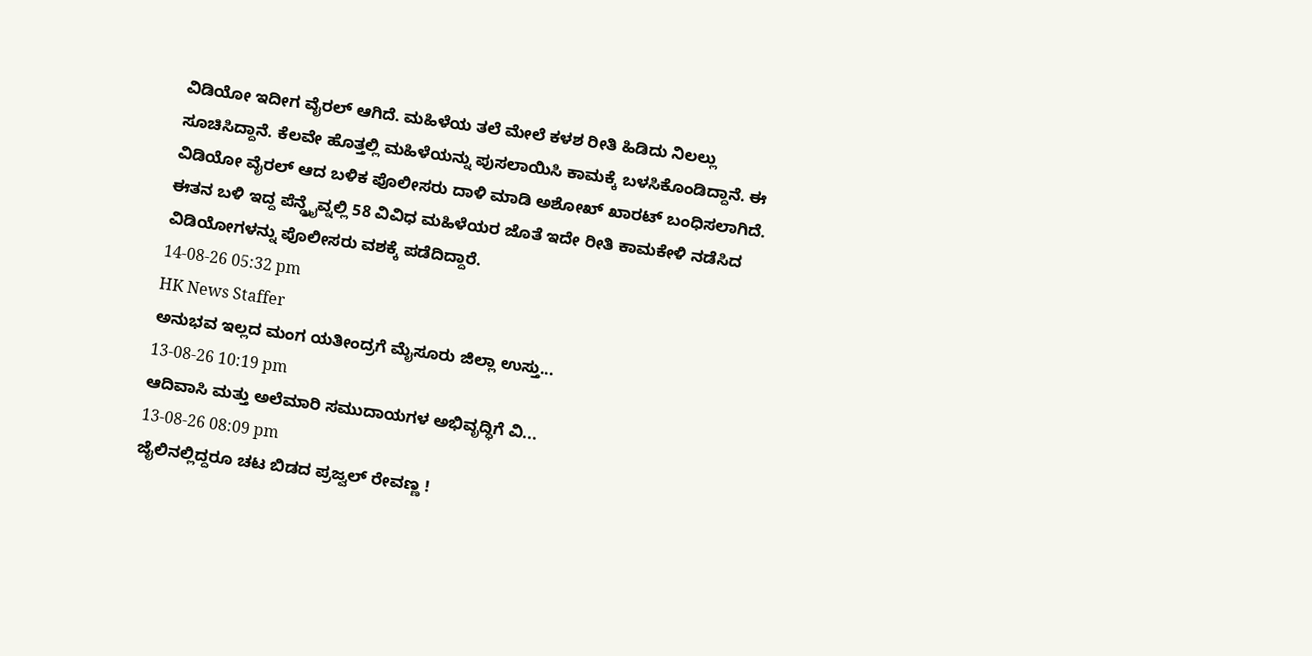ವಿಡಿಯೋ ಇದೀಗ ವೈರಲ್ ಆಗಿದೆ. ಮಹಿಳೆಯ ತಲೆ ಮೇಲೆ ಕಳಶ ರೀತಿ ಹಿಡಿದು ನಿಲಲ್ಲು ಸೂಚಿಸಿದ್ದಾನೆ. ಕೆಲವೇ ಹೊತ್ತಲ್ಲಿ ಮಹಿಳೆಯನ್ನು ಪುಸಲಾಯಿಸಿ ಕಾಮಕ್ಕೆ ಬಳಸಿಕೊಂಡಿದ್ದಾನೆ. ಈ ವಿಡಿಯೋ ವೈರಲ್ ಆದ ಬಳಿಕ ಪೊಲೀಸರು ದಾಳಿ ಮಾಡಿ ಅಶೋಖ್ ಖಾರಟ್ ಬಂಧಿಸಲಾಗಿದೆ. ಈತನ ಬಳಿ ಇದ್ದ ಪೆನ್ಡ್ರೈವ್ನಲ್ಲಿ 58 ವಿವಿಧ ಮಹಿಳೆಯರ ಜೊತೆ ಇದೇ ರೀತಿ ಕಾಮಕೇಳಿ ನಡೆಸಿದ ವಿಡಿಯೋಗಳನ್ನು ಪೊಲೀಸರು ವಶಕ್ಕೆ ಪಡೆದಿದ್ದಾರೆ.
14-08-26 05:32 pm
HK News Staffer
ಅನುಭವ ಇಲ್ಲದ ಮಂಗ ಯತೀಂದ್ರಗೆ ಮೈಸೂರು ಜಿಲ್ಲಾ ಉಸ್ತು...
13-08-26 10:19 pm
ಆದಿವಾಸಿ ಮತ್ತು ಅಲೆಮಾರಿ ಸಮುದಾಯಗಳ ಅಭಿವೃದ್ಧಿಗೆ ವಿ...
13-08-26 08:09 pm
ಜೈಲಿನಲ್ಲಿದ್ದರೂ ಚಟ ಬಿಡದ ಪ್ರಜ್ವಲ್ ರೇವಣ್ಣ !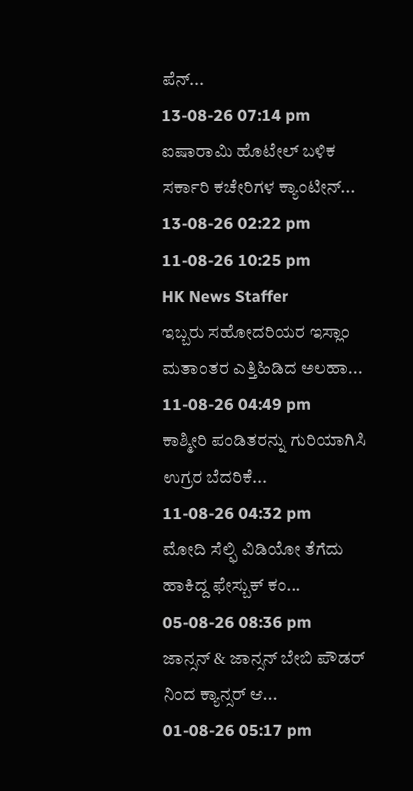ಪೆನ್...
13-08-26 07:14 pm
ಐಷಾರಾಮಿ ಹೊಟೇಲ್ ಬಳಿಕ ಸರ್ಕಾರಿ ಕಚೇರಿಗಳ ಕ್ಯಾಂಟೀನ್...
13-08-26 02:22 pm
11-08-26 10:25 pm
HK News Staffer
ಇಬ್ಬರು ಸಹೋದರಿಯರ ಇಸ್ಲಾಂ ಮತಾಂತರ ಎತ್ತಿಹಿಡಿದ ಅಲಹಾ...
11-08-26 04:49 pm
ಕಾಶ್ಮೀರಿ ಪಂಡಿತರನ್ನು ಗುರಿಯಾಗಿಸಿ ಉಗ್ರರ ಬೆದರಿಕೆ...
11-08-26 04:32 pm
ಮೋದಿ ಸೆಲ್ಫಿ ವಿಡಿಯೋ ತೆಗೆದು ಹಾಕಿದ್ದ ಫೇಸ್ಬುಕ್ ಕಂ...
05-08-26 08:36 pm
ಜಾನ್ಸನ್ & ಜಾನ್ಸನ್ ಬೇಬಿ ಪೌಡರ್ ನಿಂದ ಕ್ಯಾನ್ಸರ್ ಆ...
01-08-26 05:17 pm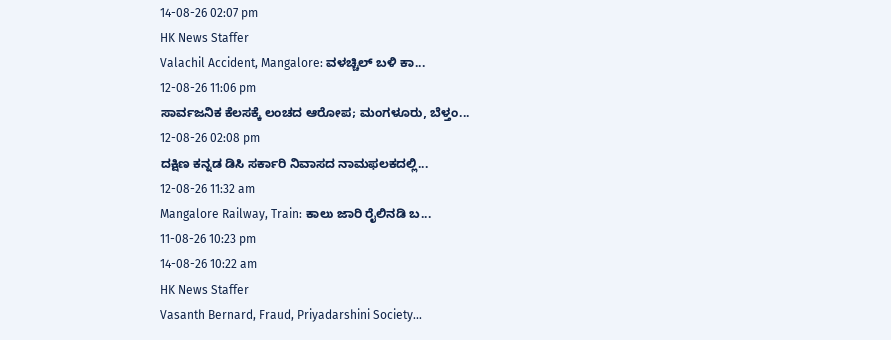14-08-26 02:07 pm
HK News Staffer
Valachil Accident, Mangalore: ವಳಚ್ಚಿಲ್ ಬಳಿ ಕಾ...
12-08-26 11:06 pm
ಸಾರ್ವಜನಿಕ ಕೆಲಸಕ್ಕೆ ಲಂಚದ ಆರೋಪ; ಮಂಗಳೂರು, ಬೆಳ್ತಂ...
12-08-26 02:08 pm
ದಕ್ಷಿಣ ಕನ್ನಡ ಡಿಸಿ ಸರ್ಕಾರಿ ನಿವಾಸದ ನಾಮಫಲಕದಲ್ಲಿ...
12-08-26 11:32 am
Mangalore Railway, Train: ಕಾಲು ಜಾರಿ ರೈಲಿನಡಿ ಬ...
11-08-26 10:23 pm
14-08-26 10:22 am
HK News Staffer
Vasanth Bernard, Fraud, Priyadarshini Society...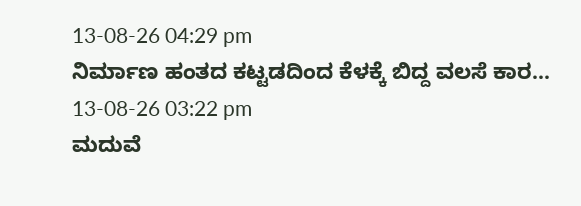13-08-26 04:29 pm
ನಿರ್ಮಾಣ ಹಂತದ ಕಟ್ಟಡದಿಂದ ಕೆಳಕ್ಕೆ ಬಿದ್ದ ವಲಸೆ ಕಾರ...
13-08-26 03:22 pm
ಮದುವೆ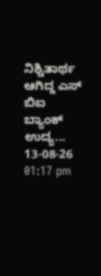ನಿಶ್ಚಿತಾರ್ಥ ಆಗಿದ್ದ ಎಸ್ ಬಿಐ ಬ್ಯಾಂಕ್ ಉದ್ಯ...
13-08-26 01:17 pm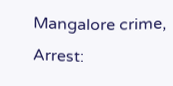Mangalore crime, Arrest: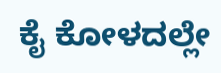ಕೈ ಕೋಳದಲ್ಲೇ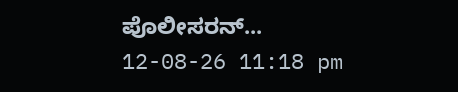ಪೊಲೀಸರನ್...
12-08-26 11:18 pm